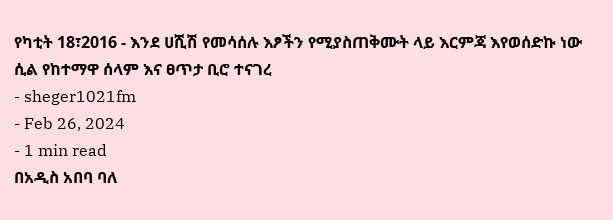የካቲት 18፣2016 - እንደ ሀሺሽ የመሳሰሉ እፆችን የሚያስጠቅሙት ላይ እርምጃ እየወሰድኩ ነው ሲል የከተማዋ ሰላም እና ፀጥታ ቢሮ ተናገረ
- sheger1021fm
- Feb 26, 2024
- 1 min read
በአዲስ አበባ ባለ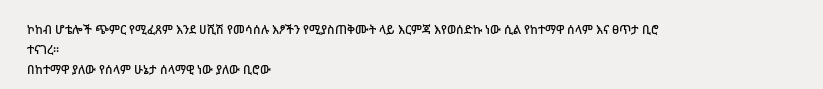ኮከብ ሆቴሎች ጭምር የሚፈጸም እንደ ሀሺሽ የመሳሰሉ እፆችን የሚያስጠቅሙት ላይ እርምጃ እየወሰድኩ ነው ሲል የከተማዋ ሰላም እና ፀጥታ ቢሮ ተናገረ፡፡
በከተማዋ ያለው የሰላም ሁኔታ ሰላማዊ ነው ያለው ቢሮው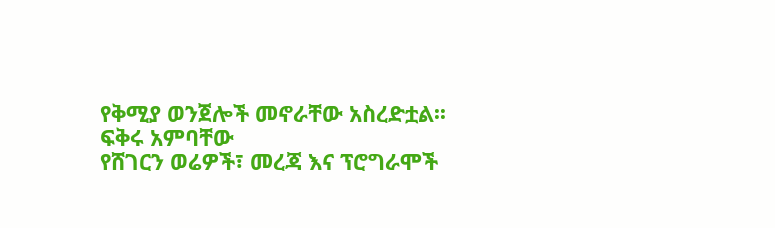የቅሚያ ወንጀሎች መኖራቸው አስረድቷል፡፡
ፍቅሩ አምባቸው
የሸገርን ወሬዎች፣ መረጃ እና ፕሮግራሞች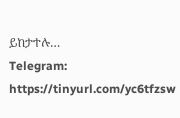ይከታተሉ…
Telegram: https://tinyurl.com/yc6tfzsw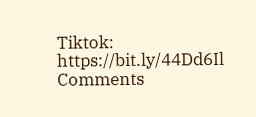Tiktok: https://bit.ly/44Dd6Il
Comments